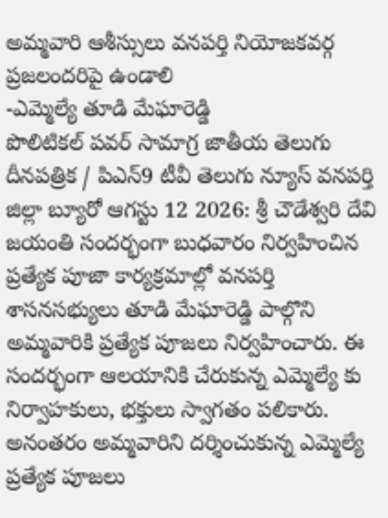అమ్మవారి ఆశీస్సులు వనపర్తి నియోజకవర్గ ప్రజలందరిపై ఉండాలి
-ఎమ్మెల్యే తూడి మేఘారెడ్డి
పొలిటికల్ పవర్ సామాగ్ర జాతీయ తెలుగు దీనపత్రిక / పిఎన్9 టీవీ తెలుగు న్యూస్ వనపర్తి జిల్లా బ్యూరో ఆగస్టు 12 2026: శ్రీ చౌడేశ్వరి దేవి జయంతి సందర్భంగా బుధవారం నిర్వహించిన ప్రత్యేక పూజా కార్యక్రమాల్లో వనపర్తి శాసనసభ్యులు తూడి మేఘారెడ్డి పాల్గొని అమ్మవారికి ప్రత్యేక పూజలు నిర్వహించారు. ఈ సందర్భంగా ఆలయానికి చేరుకున్న ఎమ్మెల్యే కు నిర్వాహకులు, భక్తులు స్వాగతం పలికారు. అనంతరం అమ్మవారిని దర్శించుకున్న ఎమ్మెల్యే ప్రత్యేక పూజలు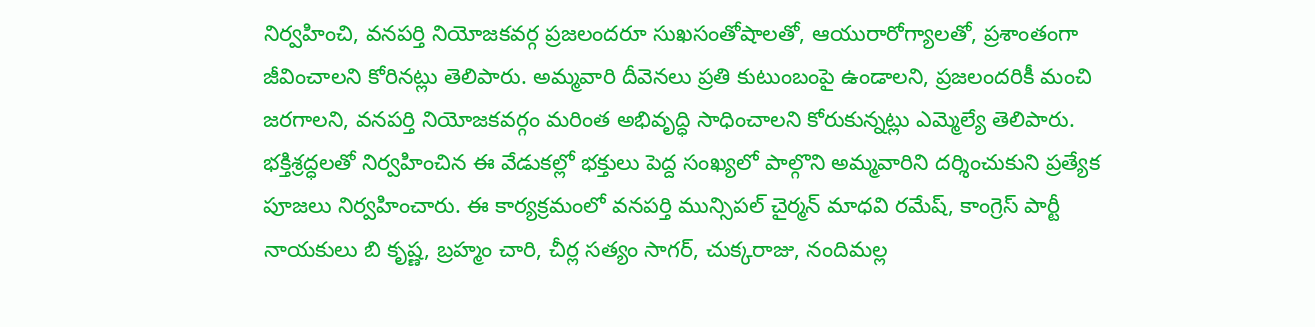నిర్వహించి, వనపర్తి నియోజకవర్గ ప్రజలందరూ సుఖసంతోషాలతో, ఆయురారోగ్యాలతో, ప్రశాంతంగా జీవించాలని కోరినట్లు తెలిపారు. అమ్మవారి దీవెనలు ప్రతి కుటుంబంపై ఉండాలని, ప్రజలందరికీ మంచి జరగాలని, వనపర్తి నియోజకవర్గం మరింత అభివృద్ధి సాధించాలని కోరుకున్నట్లు ఎమ్మెల్యే తెలిపారు. భక్తిశ్రద్ధలతో నిర్వహించిన ఈ వేడుకల్లో భక్తులు పెద్ద సంఖ్యలో పాల్గొని అమ్మవారిని దర్శించుకుని ప్రత్యేక పూజలు నిర్వహించారు. ఈ కార్యక్రమంలో వనపర్తి మున్సిపల్ చైర్మన్ మాధవి రమేష్, కాంగ్రెస్ పార్టీ నాయకులు బి కృష్ణ, బ్రహ్మం చారి, చీర్ల సత్యం సాగర్, చుక్కరాజు, నందిమల్ల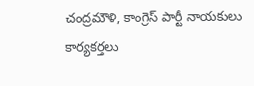చంద్రమౌళి, కాంగ్రెస్ పార్టీ నాయకులు కార్యకర్తలు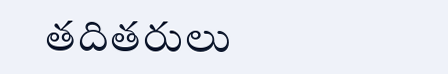తదితరులు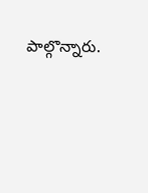పాల్గొన్నారు.